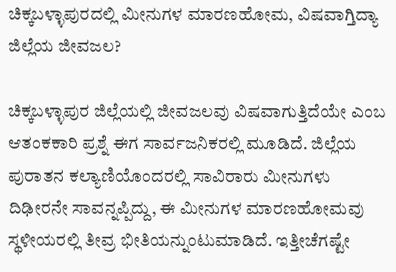ಚಿಕ್ಕಬಳ್ಳಾಪುರದಲ್ಲಿ ಮೀನುಗಳ ಮಾರಣಹೋಮ, ವಿಷವಾಗ್ತಿದ್ಯಾ ಜಿಲ್ಲೆಯ ಜೀವಜಲ?

ಚಿಕ್ಕಬಳ್ಳಾಪುರ ಜಿಲ್ಲೆಯಲ್ಲಿ ಜೀವಜಲವು ವಿಷವಾಗುತ್ತಿದೆಯೇ ಎಂಬ ಆತಂಕಕಾರಿ ಪ್ರಶ್ನೆ ಈಗ ಸಾರ್ವಜನಿಕರಲ್ಲಿ ಮೂಡಿದೆ. ಜಿಲ್ಲೆಯ ಪುರಾತನ ಕಲ್ಯಾಣಿಯೊಂದರಲ್ಲಿ ಸಾವಿರಾರು ಮೀನುಗಳು ದಿಢೀರನೇ ಸಾವನ್ನಪ್ಪಿದ್ದು, ಈ ಮೀನುಗಳ ಮಾರಣಹೋಮವು ಸ್ಥಳೀಯರಲ್ಲಿ ತೀವ್ರ ಭೀತಿಯನ್ನುಂಟುಮಾಡಿದೆ. ಇತ್ತೀಚೆಗಷ್ಟೇ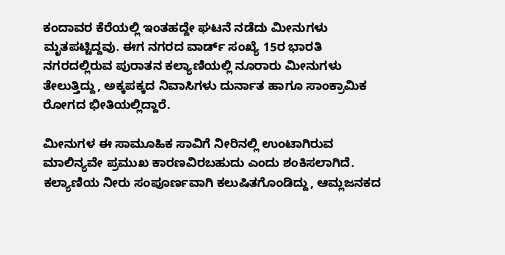ಕಂದಾವರ ಕೆರೆಯಲ್ಲಿ ಇಂತಹದ್ದೇ ಘಟನೆ ನಡೆದು ಮೀನುಗಳು ಮೃತಪಟ್ಟಿದ್ದವು. ಈಗ ನಗರದ ವಾರ್ಡ್ ಸಂಖ್ಯೆ 15ರ ಭಾರತಿ ನಗರದಲ್ಲಿರುವ ಪುರಾತನ ಕಲ್ಯಾಣಿಯಲ್ಲಿ ನೂರಾರು ಮೀನುಗಳು ತೇಲುತ್ತಿದ್ದು, ಅಕ್ಕಪಕ್ಕದ ನಿವಾಸಿಗಳು ದುರ್ನಾತ ಹಾಗೂ ಸಾಂಕ್ರಾಮಿಕ ರೋಗದ ಭೀತಿಯಲ್ಲಿದ್ದಾರೆ.

ಮೀನುಗಳ ಈ ಸಾಮೂಹಿಕ ಸಾವಿಗೆ ನೀರಿನಲ್ಲಿ ಉಂಟಾಗಿರುವ ಮಾಲಿನ್ಯವೇ ಪ್ರಮುಖ ಕಾರಣವಿರಬಹುದು ಎಂದು ಶಂಕಿಸಲಾಗಿದೆ. ಕಲ್ಯಾಣಿಯ ನೀರು ಸಂಪೂರ್ಣವಾಗಿ ಕಲುಷಿತಗೊಂಡಿದ್ದು, ಆಮ್ಲಜನಕದ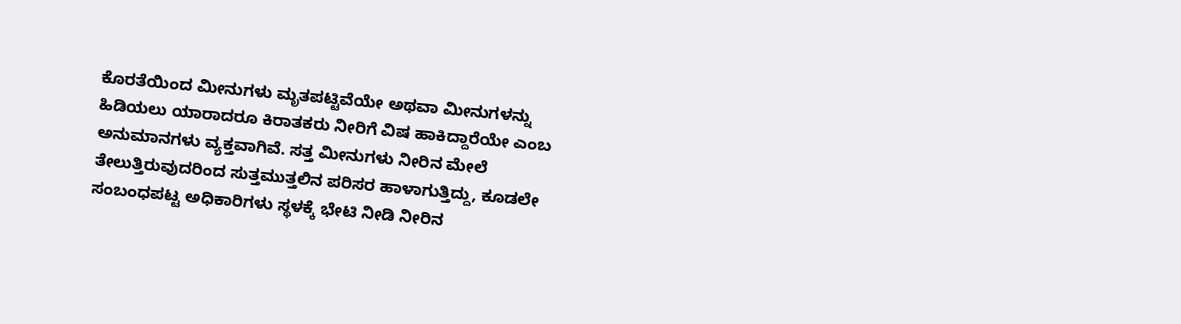ಕೊರತೆಯಿಂದ ಮೀನುಗಳು ಮೃತಪಟ್ಟಿವೆಯೇ ಅಥವಾ ಮೀನುಗಳನ್ನು ಹಿಡಿಯಲು ಯಾರಾದರೂ ಕಿರಾತಕರು ನೀರಿಗೆ ವಿಷ ಹಾಕಿದ್ದಾರೆಯೇ ಎಂಬ ಅನುಮಾನಗಳು ವ್ಯಕ್ತವಾಗಿವೆ. ಸತ್ತ ಮೀನುಗಳು ನೀರಿನ ಮೇಲೆ ತೇಲುತ್ತಿರುವುದರಿಂದ ಸುತ್ತಮುತ್ತಲಿನ ಪರಿಸರ ಹಾಳಾಗುತ್ತಿದ್ದು, ಕೂಡಲೇ ಸಂಬಂಧಪಟ್ಟ ಅಧಿಕಾರಿಗಳು ಸ್ಥಳಕ್ಕೆ ಭೇಟಿ ನೀಡಿ ನೀರಿನ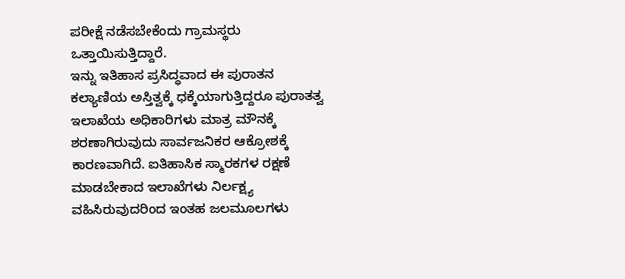ಪರೀಕ್ಷೆ ನಡೆಸಬೇಕೆಂದು ಗ್ರಾಮಸ್ಥರು ಒತ್ತಾಯಿಸುತ್ತಿದ್ದಾರೆ.
ಇನ್ನು ಇತಿಹಾಸ ಪ್ರಸಿದ್ಧವಾದ ಈ ಪುರಾತನ ಕಲ್ಯಾಣಿಯ ಅಸ್ತಿತ್ವಕ್ಕೆ ಧಕ್ಕೆಯಾಗುತ್ತಿದ್ದರೂ ಪುರಾತತ್ವ ಇಲಾಖೆಯ ಅಧಿಕಾರಿಗಳು ಮಾತ್ರ ಮೌನಕ್ಕೆ ಶರಣಾಗಿರುವುದು ಸಾರ್ವಜನಿಕರ ಆಕ್ರೋಶಕ್ಕೆ ಕಾರಣವಾಗಿದೆ. ಐತಿಹಾಸಿಕ ಸ್ಮಾರಕಗಳ ರಕ್ಷಣೆ ಮಾಡಬೇಕಾದ ಇಲಾಖೆಗಳು ನಿರ್ಲಕ್ಷ್ಯ ವಹಿಸಿರುವುದರಿಂದ ಇಂತಹ ಜಲಮೂಲಗಳು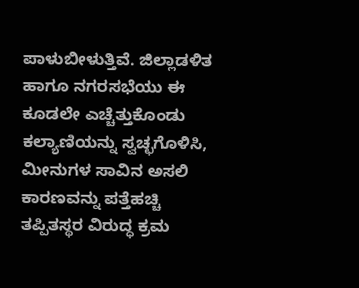ಪಾಳುಬೀಳುತ್ತಿವೆ. ಜಿಲ್ಲಾಡಳಿತ ಹಾಗೂ ನಗರಸಭೆಯು ಈ ಕೂಡಲೇ ಎಚ್ಚೆತ್ತುಕೊಂಡು ಕಲ್ಯಾಣಿಯನ್ನು ಸ್ವಚ್ಛಗೊಳಿಸಿ, ಮೀನುಗಳ ಸಾವಿನ ಅಸಲಿ ಕಾರಣವನ್ನು ಪತ್ತೆಹಚ್ಚಿ ತಪ್ಪಿತಸ್ಥರ ವಿರುದ್ಧ ಕ್ರಮ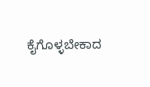ಕೈಗೊಳ್ಳಬೇಕಾದ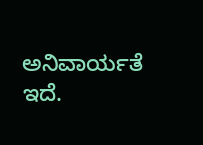ಅನಿವಾರ್ಯತೆ ಇದೆ.